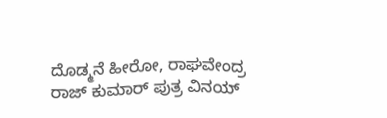ದೊಡ್ಮನೆ ಹೀರೋ, ರಾಘವೇಂದ್ರ ರಾಜ್ ಕುಮಾರ್ ಪುತ್ರ ವಿನಯ್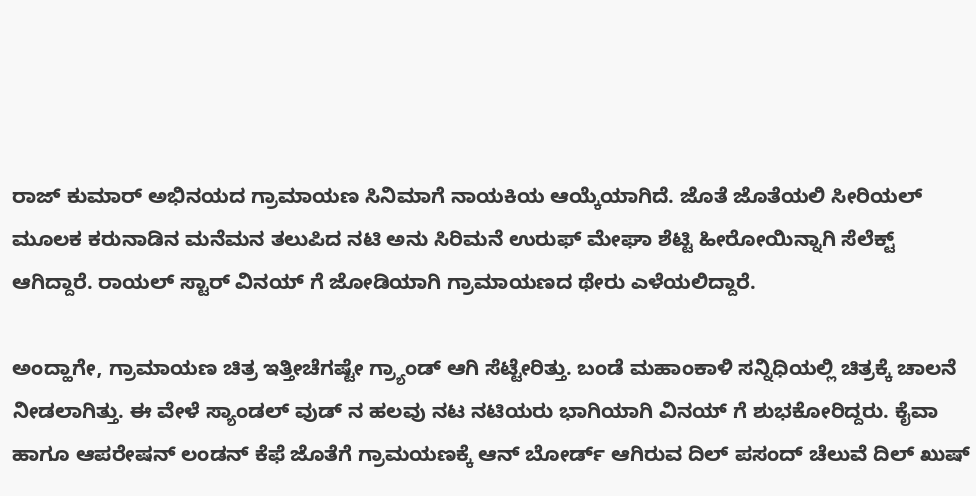ರಾಜ್ ಕುಮಾರ್ ಅಭಿನಯದ ಗ್ರಾಮಾಯಣ ಸಿನಿಮಾಗೆ ನಾಯಕಿಯ ಆಯ್ಕೆಯಾಗಿದೆ. ಜೊತೆ ಜೊತೆಯಲಿ ಸೀರಿಯಲ್ ಮೂಲಕ ಕರುನಾಡಿನ ಮನೆಮನ ತಲುಪಿದ ನಟಿ ಅನು ಸಿರಿಮನೆ ಉರುಫ್ ಮೇಘಾ ಶೆಟ್ಟಿ ಹೀರೋಯಿನ್ನಾಗಿ ಸೆಲೆಕ್ಟ್ ಆಗಿದ್ದಾರೆ. ರಾಯಲ್ ಸ್ಟಾರ್ ವಿನಯ್ ಗೆ ಜೋಡಿಯಾಗಿ ಗ್ರಾಮಾಯಣದ ಥೇರು ಎಳೆಯಲಿದ್ದಾರೆ.

ಅಂದ್ಹಾಗೇ, ಗ್ರಾಮಾಯಣ ಚಿತ್ರ ಇತ್ತೀಚೆಗಷ್ಟೇ ಗ್ರ್ಯಾಂಡ್ ಆಗಿ ಸೆಟ್ಟೇರಿತ್ತು. ಬಂಡೆ ಮಹಾಂಕಾಳಿ ಸನ್ನಿಧಿಯಲ್ಲಿ ಚಿತ್ರಕ್ಕೆ ಚಾಲನೆ ನೀಡಲಾಗಿತ್ತು. ಈ ವೇಳೆ ಸ್ಯಾಂಡಲ್ ವುಡ್ ನ ಹಲವು ನಟ ನಟಿಯರು ಭಾಗಿಯಾಗಿ ವಿನಯ್ ಗೆ ಶುಭಕೋರಿದ್ದರು. ಕೈವಾ ಹಾಗೂ ಆಪರೇಷನ್ ಲಂಡನ್ ಕೆಫೆ ಜೊತೆಗೆ ಗ್ರಾಮಯಣಕ್ಕೆ ಆನ್ ಬೋರ್ಡ್ ಆಗಿರುವ ದಿಲ್ ಪಸಂದ್ ಚೆಲುವೆ ದಿಲ್ ಖುಷ್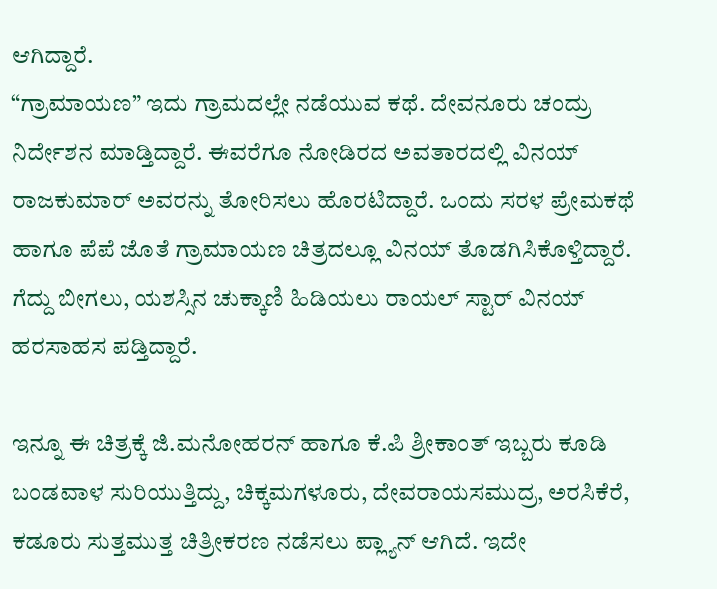ಆಗಿದ್ದಾರೆ.
“ಗ್ರಾಮಾಯಣ” ಇದು ಗ್ರಾಮದಲ್ಲೇ ನಡೆಯುವ ಕಥೆ. ದೇವನೂರು ಚಂದ್ರು ನಿರ್ದೇಶನ ಮಾಡ್ತಿದ್ದಾರೆ. ಈವರೆಗೂ ನೋಡಿರದ ಅವತಾರದಲ್ಲಿ ವಿನಯ್ ರಾಜಕುಮಾರ್ ಅವರನ್ನು ತೋರಿಸಲು ಹೊರಟಿದ್ದಾರೆ. ಒಂದು ಸರಳ ಪ್ರೇಮಕಥೆ ಹಾಗೂ ಪೆಪೆ ಜೊತೆ ಗ್ರಾಮಾಯಣ ಚಿತ್ರದಲ್ಲೂ ವಿನಯ್ ತೊಡಗಿಸಿಕೊಳ್ತಿದ್ದಾರೆ. ಗೆದ್ದು ಬೀಗಲು, ಯಶಸ್ಸಿನ ಚುಕ್ಕಾಣಿ ಹಿಡಿಯಲು ರಾಯಲ್ ಸ್ಟಾರ್ ವಿನಯ್ ಹರಸಾಹಸ ಪಡ್ತಿದ್ದಾರೆ.

ಇನ್ನೂ ಈ ಚಿತ್ರಕ್ಕೆ ಜಿ.ಮನೋಹರನ್ ಹಾಗೂ ಕೆ.ಪಿ ಶ್ರೀಕಾಂತ್ ಇಬ್ಬರು ಕೂಡಿ ಬಂಡವಾಳ ಸುರಿಯುತ್ತಿದ್ದು, ಚಿಕ್ಕಮಗಳೂರು, ದೇವರಾಯಸಮುದ್ರ, ಅರಸಿಕೆರೆ, ಕಡೂರು ಸುತ್ತಮುತ್ತ ಚಿತ್ರೀಕರಣ ನಡೆಸಲು ಪ್ಲ್ಯಾನ್ ಆಗಿದೆ. ಇದೇ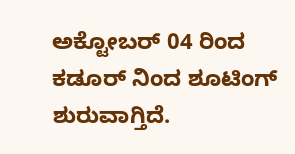ಅಕ್ಟೋಬರ್ 04 ರಿಂದ ಕಡೂರ್ ನಿಂದ ಶೂಟಿಂಗ್ ಶುರುವಾಗ್ತಿದೆ.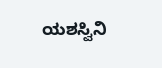ಯಶಸ್ವಿನಿ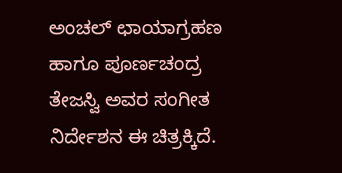ಅಂಚಲ್ ಛಾಯಾಗ್ರಹಣ ಹಾಗೂ ಪೂರ್ಣಚಂದ್ರ ತೇಜಸ್ವಿ ಅವರ ಸಂಗೀತ ನಿರ್ದೇಶನ ಈ ಚಿತ್ರಕ್ಕಿದೆ.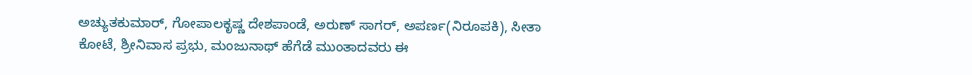ಅಚ್ಯುತಕುಮಾರ್, ಗೋಪಾಲಕೃಷ್ಣ ದೇಶಪಾಂಡೆ, ಅರುಣ್ ಸಾಗರ್, ಅಪರ್ಣ(ನಿರೂಪಕಿ), ಸೀತಾ ಕೋಟೆ, ಶ್ರೀನಿವಾಸ ಪ್ರಭು, ಮಂಜುನಾಥ್ ಹೆಗೆಡೆ ಮುಂತಾದವರು ಈ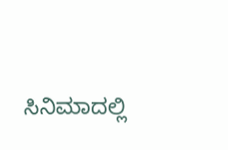ಸಿನಿಮಾದಲ್ಲಿ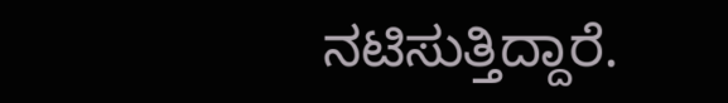ನಟಿಸುತ್ತಿದ್ದಾರೆ.